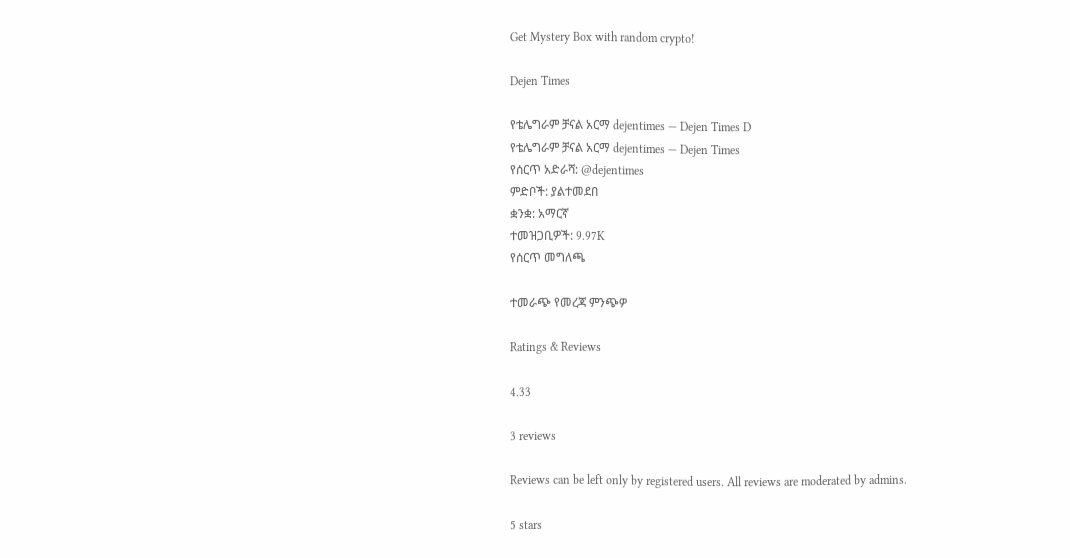Get Mystery Box with random crypto!

Dejen Times

የቴሌግራም ቻናል አርማ dejentimes — Dejen Times D
የቴሌግራም ቻናል አርማ dejentimes — Dejen Times
የሰርጥ አድራሻ: @dejentimes
ምድቦች: ያልተመደበ
ቋንቋ: አማርኛ
ተመዝጋቢዎች: 9.97K
የሰርጥ መግለጫ

ተመራጭ የመረጃ ምንጭዎ

Ratings & Reviews

4.33

3 reviews

Reviews can be left only by registered users. All reviews are moderated by admins.

5 stars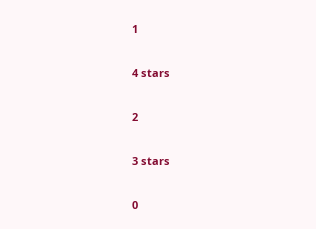1

4 stars

2

3 stars

0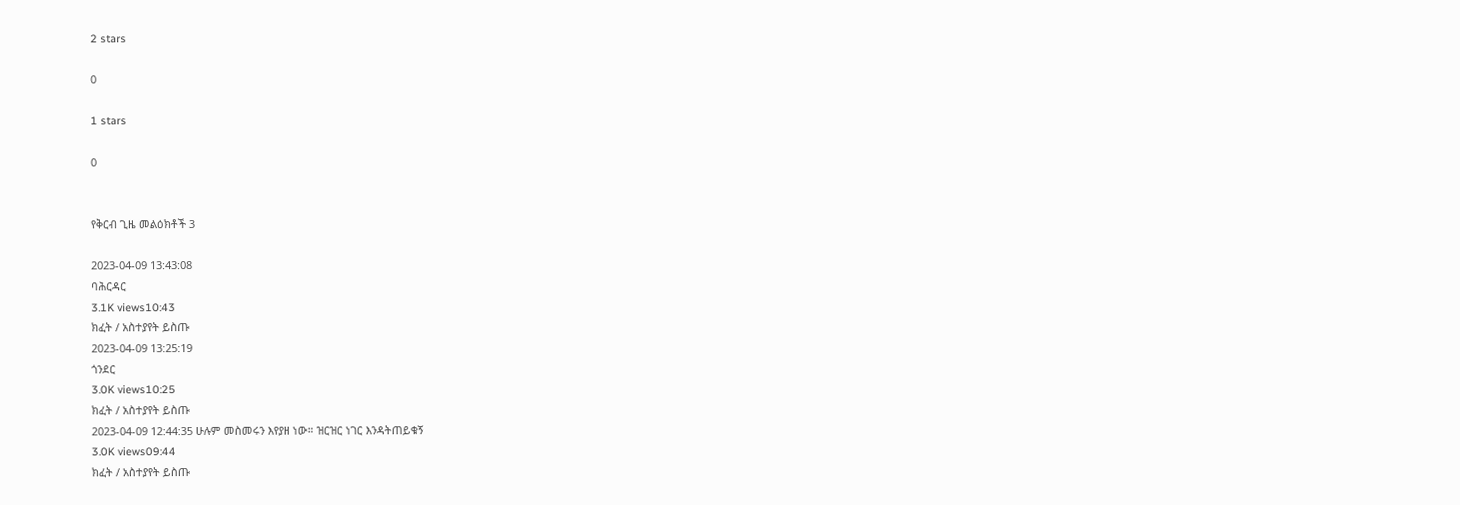2 stars

0

1 stars

0


የቅርብ ጊዜ መልዕክቶች 3

2023-04-09 13:43:08
ባሕርዳር
3.1K views10:43
ክፈት / አስተያየት ይስጡ
2023-04-09 13:25:19
ጎንደር
3.0K views10:25
ክፈት / አስተያየት ይስጡ
2023-04-09 12:44:35 ሁሉም መስመሩን እየያዘ ነው። ዝርዝር ነገር እንዳትጠይቁኝ
3.0K views09:44
ክፈት / አስተያየት ይስጡ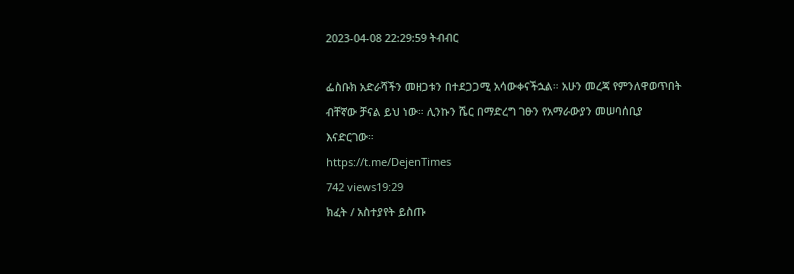2023-04-08 22:29:59 ትብብር

ፌስቡክ አድራሻችን መዘጋቱን በተደጋጋሚ አሳውቀናችኋል። አሁን መረጃ የምንለዋወጥበት ብቸኛው ቻናል ይህ ነው። ሊንኩን ሼር በማድረግ ገፁን የአማራውያን መሠባሰቢያ እናድርገው።
https://t.me/DejenTimes
742 views19:29
ክፈት / አስተያየት ይስጡ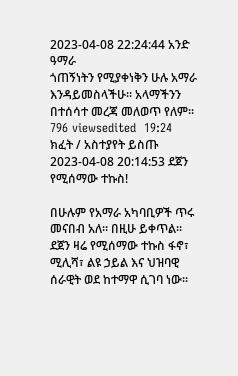2023-04-08 22:24:44 አንድ ዓማራ
ጎጠኝነትን የሚያቀነቅን ሁሉ አማራ እንዳይመስላችሁ። አላማችንን በተሰሳተ መረጃ መለወጥ የለም።
796 viewsedited  19:24
ክፈት / አስተያየት ይስጡ
2023-04-08 20:14:53 ደጀን የሚሰማው ተኩስ!

በሁሉም የአማራ አካባቢዎች ጥሩ መናበብ አለ። በዚሁ ይቀጥል። ደጀን ዛሬ የሚሰማው ተኩስ ፋኖ፣ ሚሊሻ፣ ልዩ ኃይል እና ህዝባዊ ሰራዊት ወደ ከተማዋ ሲገባ ነው።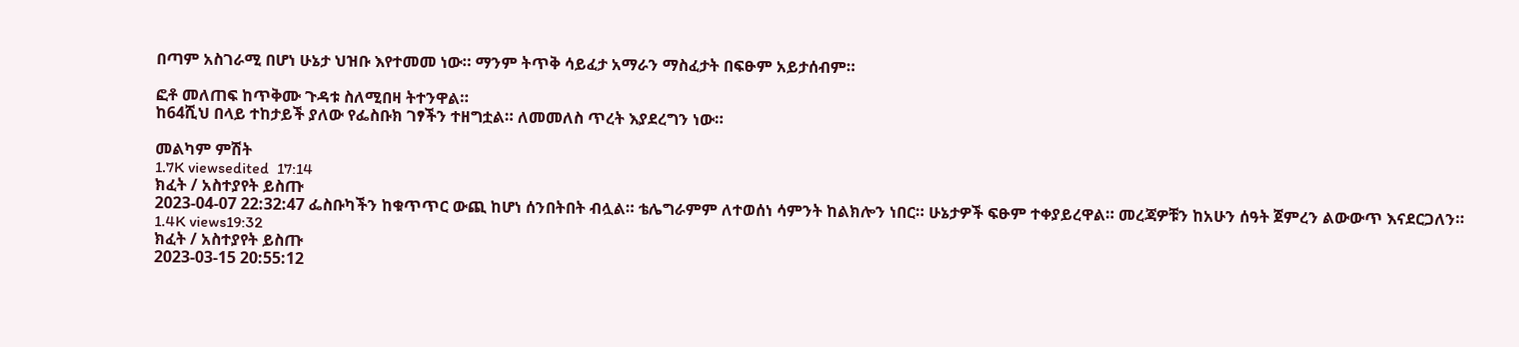በጣም አስገራሚ በሆነ ሁኔታ ህዝቡ እየተመመ ነው። ማንም ትጥቅ ሳይፈታ አማራን ማስፈታት በፍፁም አይታሰብም።

ፎቶ መለጠፍ ከጥቅሙ ጉዳቱ ስለሚበዛ ትተንዋል።
ከ64ሺህ በላይ ተከታይች ያለው የፌስቡክ ገፃችን ተዘግቷል። ለመመለስ ጥረት እያደረግን ነው።

መልካም ምሽት
1.7K viewsedited  17:14
ክፈት / አስተያየት ይስጡ
2023-04-07 22:32:47 ፌስቡካችን ከቁጥጥር ውጪ ከሆነ ሰንበትበት ብሏል። ቴሌግራምም ለተወሰነ ሳምንት ከልክሎን ነበር። ሁኔታዎች ፍፁም ተቀያይረዋል። መረጃዎቹን ከአሁን ሰዓት ጀምረን ልውውጥ እናደርጋለን።
1.4K views19:32
ክፈት / አስተያየት ይስጡ
2023-03-15 20:55:12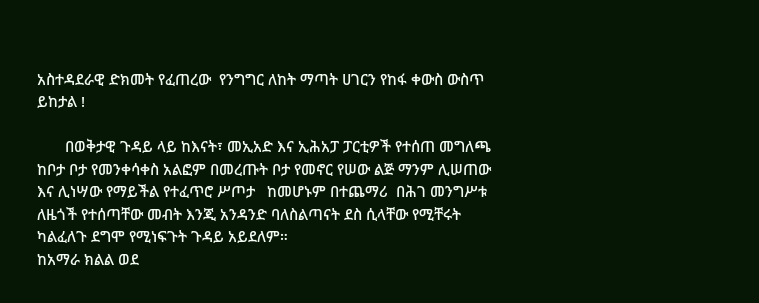አስተዳደራዊ ድክመት የፈጠረው  የንግግር ለከት ማጣት ሀገርን የከፋ ቀውስ ውስጥ ይከታል !

       በወቅታዊ ጉዳይ ላይ ከእናት፣ መኢአድ እና ኢሕአፓ ፓርቲዎች የተሰጠ መግለጫ
ከቦታ ቦታ የመንቀሳቀስ አልፎም በመረጡት ቦታ የመኖር የሠው ልጅ ማንም ሊሠጠው እና ሊነሣው የማይችል የተፈጥሮ ሥጦታ   ከመሆኑም በተጨማሪ  በሕገ መንግሥቱ ለዜጎች የተሰጣቸው መብት እንጂ አንዳንድ ባለስልጣናት ደስ ሲላቸው የሚቸሩት ካልፈለጉ ደግሞ የሚነፍጉት ጉዳይ አይደለም።
ከአማራ ክልል ወደ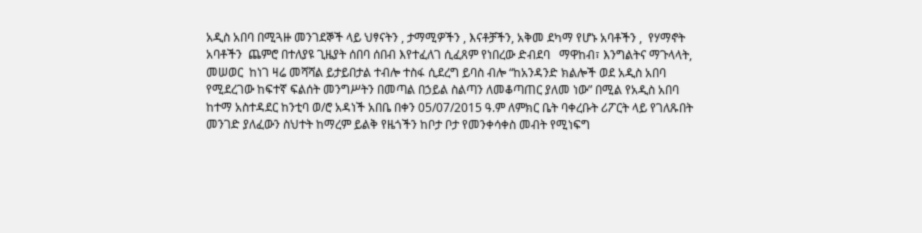አዲስ አበባ በሚጓዙ መንገደኞች ላይ ህፃናትን , ታማሚዎችን , እናቶቻችን, አቅመ ደካማ የሆኑ አባቶችን ,  የሃማኖት አባቶችን  ጨምሮ በተለያዩ ጊዜያት ሰበባ ሰበብ እየተፈለገ ሲፈጸም የነበረው ድብደባ   ማዋከብ፣ እንግልትና ማጉላላት, መሠወር  ከነገ ዛሬ መሻሻል ይታይበታል ተብሎ ተስፋ ሲደረግ ይባስ ብሎ “ከአንዳንድ ክልሎች ወደ አዲስ አበባ የሚደረገው ከፍተኛ ፍልሰት መንግሥትን በመጣል በኃይል ስልጣን ለመቆጣጠር ያለመ ነው” በሚል የአዲስ አበባ ከተማ አስተዳደር ከንቲባ ወ/ሮ አዳነች አበቤ በቀን 05/07/2015 ዓ.ም ለምክር ቤት ባቀረቡት ሪፖርት ላይ የገለጹበት መንገድ ያለፈውን ስህተት ከማረም ይልቅ የዜጎችን ከቦታ ቦታ የመንቀሳቀስ መብት የሚነፍግ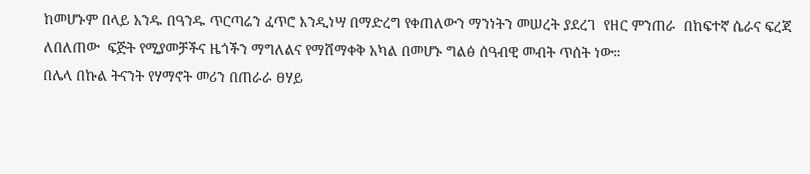ከመሆኑም በላይ አንዱ በዓንዱ ጥርጣሬን ፈጥሮ እንዲነሣ በማድረግ የቀጠለውን ማንነትን መሠረት ያደረገ  የዘር ምንጠራ  በከፍተኛ ሴራና ፍረጃ ለበለጠው  ፍጅት የሚያመቻችና ዜጎችን ማግለልና የማሸማቀቅ አካል በመሆኑ ግልፅ ሰዓብዊ መብት ጥሰት ነው።
በሌላ በኩል ትናንት የሃማኖት መሪን በጠራራ ፀሃይ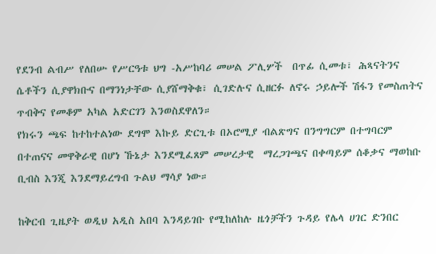የደንብ ልብሥ የለበሡ የሥርዓቱ ህግ -አሥከባሪ መሠል ፖሊሦች  በጥፊ ሲመቱ፣ ሕጻናትንና ሴቶችን ሲያዋክቡና በማንነታቸው ሲያሸማቅቁ፣ ሲገድሉና ሲዘርፉ ለኖሩ ኃይሎች ሽፋን የመስጠትና ጥብቅና የመቆም አካል አድርገን እንወስደዋለን።
የክሩን ጫፍ ከተከተልነው ደግሞ እኩይ ድርጊቱ በኦሮሚያ ብልጽግና በንግግርም በተግባርም በተጠናና መዋቅራዊ በሆነ ኹኔታ እንደሚፈጸም መሠረታዊ  ማረጋገጫና በቀጣይም ሰቆቃና ማወከቡ ቢብስ እንጂ እንደማይረግብ ጉልህ ማሳያ ነው።

ከቅርብ ጊዜያት ወዲህ አዲስ አበባ እንዳይገቡ የሚከለከሉ ዜጎቻችን ጉዳይ የሌላ ሀገር ድንበር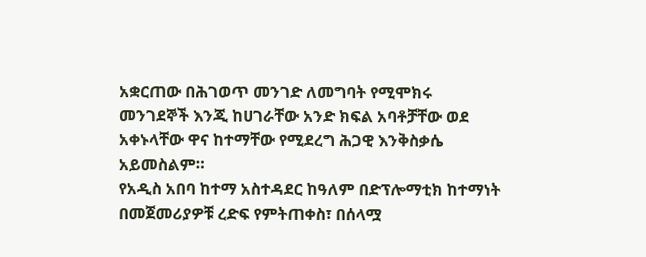አቋርጠው በሕገወጥ መንገድ ለመግባት የሚሞክሩ መንገደኞች እንጂ ከሀገራቸው አንድ ክፍል አባቶቻቸው ወደ አቀኑላቸው ዋና ከተማቸው የሚደረግ ሕጋዊ እንቅስቃሴ አይመስልም።
የአዲስ አበባ ከተማ አስተዳደር ከዓለም በድፕሎማቲክ ከተማነት በመጀመሪያዎቹ ረድፍ የምትጠቀስ፣ በሰላሟ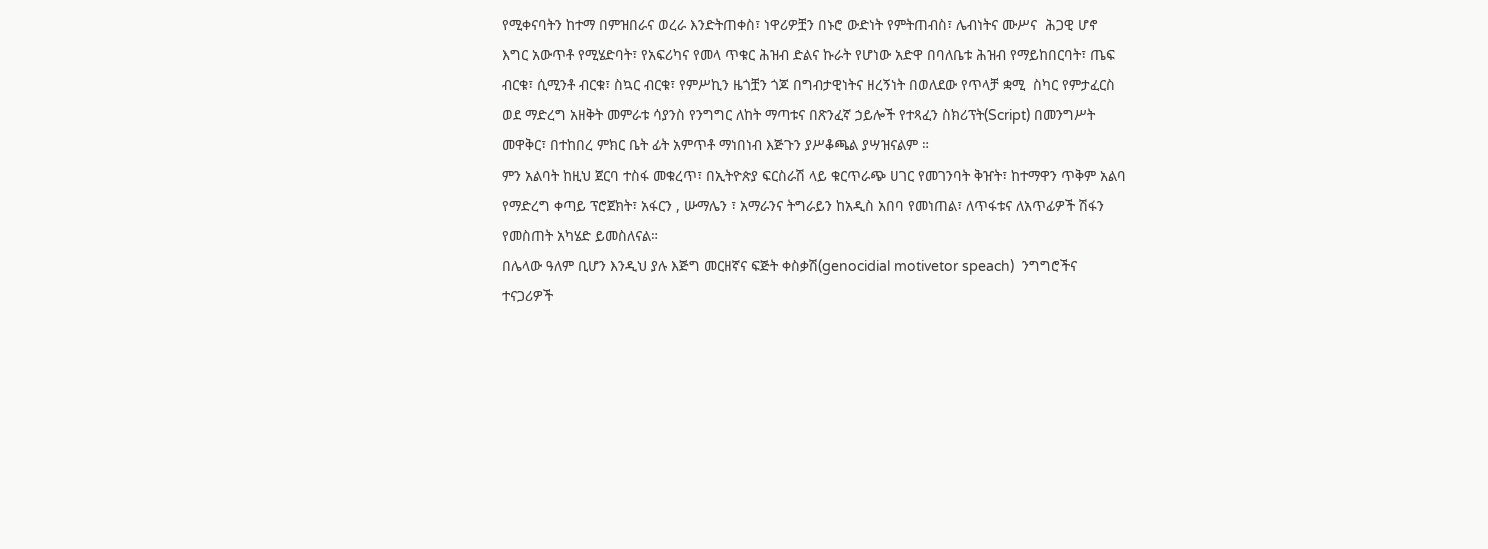የሚቀናባትን ከተማ በምዝበራና ወረራ እንድትጠቀስ፣ ነዋሪዎቿን በኑሮ ውድነት የምትጠብስ፣ ሌብነትና ሙሥና  ሕጋዊ ሆኖ እግር አውጥቶ የሚሄድባት፣ የአፍሪካና የመላ ጥቁር ሕዝብ ድልና ኩራት የሆነው አድዋ በባለቤቱ ሕዝብ የማይከበርባት፣ ጤፍ ብርቁ፣ ሲሚንቶ ብርቁ፣ ስኳር ብርቁ፣ የምሥኪን ዜጎቿን ጎጆ በግብታዊነትና ዘረኝነት በወለደው የጥላቻ ቋሚ  ስካር የምታፈርስ ወደ ማድረግ አዘቅት መምራቱ ሳያንስ የንግግር ለከት ማጣቱና በጽንፈኛ ኃይሎች የተጻፈን ስክሪፕት(Script) በመንግሥት መዋቅር፣ በተከበረ ምክር ቤት ፊት አምጥቶ ማነበነብ እጅጉን ያሥቆጫል ያሣዝናልም ።
ምን አልባት ከዚህ ጀርባ ተስፋ መቁረጥ፣ በኢትዮጵያ ፍርስራሽ ላይ ቁርጥራጭ ሀገር የመገንባት ቅዠት፣ ከተማዋን ጥቅም አልባ የማድረግ ቀጣይ ፕሮጀክት፣ አፋርን , ሡማሌን ፣ አማራንና ትግራይን ከአዲስ አበባ የመነጠል፣ ለጥፋቱና ለአጥፊዎች ሽፋን የመስጠት አካሄድ ይመስለናል።
በሌላው ዓለም ቢሆን እንዲህ ያሉ እጅግ መርዘኛና ፍጅት ቀስቃሽ(genocidial motivetor speach)  ንግግሮችና ተናጋሪዎች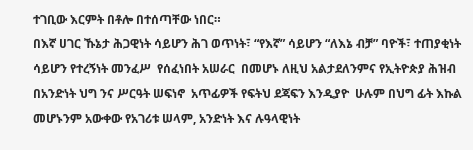ተገቢው እርምት በቶሎ በተሰጣቸው ነበር።
በእኛ ሀገር ኹኔታ ሕጋዊነት ሳይሆን ሕገ ወጥነት፣ “የእኛ” ሳይሆን “ለእኔ ብቻ” ባዮች፣ ተጠያቂነት ሳይሆን የተረኝነት መንፈሥ  የሰፈነበት አሠራር  በመሆኑ ለዚህ አልታደለንምና የኢትዮጵያ ሕዝብ በአንድነት ህግ ንና ሥርዓት ሠፍነኖ  አጥፊዎች የፍትህ ደጃፍን እንዲያዮ  ሁሉም በህግ ፊት እኩል መሆኑንም አውቀው የአገሪቱ ሠላም, አንድነት እና ሉዓላዊነት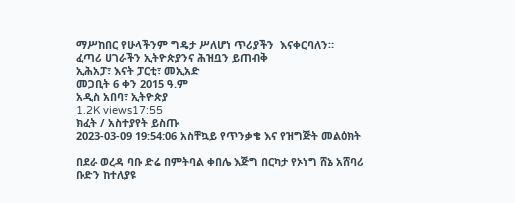ማሥከበር የሁላችንም ግዴታ ሥለሆነ ጥሪያችን  እናቀርባለን።
ፈጣሪ ሀገራችን ኢትዮጵያንና ሕዝቧን ይጠብቅ
ኢሕአፓ፣ እናት ፓርቲ፣ መኢአድ
መጋቢት 6 ቀን 2015 ዓ.ም
አዲስ አበባ፣ ኢትዮጵያ
1.2K views17:55
ክፈት / አስተያየት ይስጡ
2023-03-09 19:54:06 አስቸኳይ የጥንቃቄ እና የዝግጅት መልዕክት

በደራ ወረዳ ባቡ ድሬ በምትባል ቀበሌ እጅግ በርካታ የኦነግ ሸኔ አሸባሪ ቡድን ከተለያዩ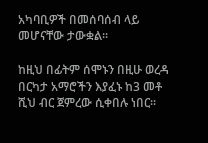አካባቢዎች በመሰባሰብ ላይ መሆናቸው ታውቋል።

ከዚህ በፊትም ሰሞኑን በዚሁ ወረዳ በርካታ አማሮችን እያፈኑ ከ3 መቶ ሺህ ብር ጀምረው ሲቀበሉ ነበር።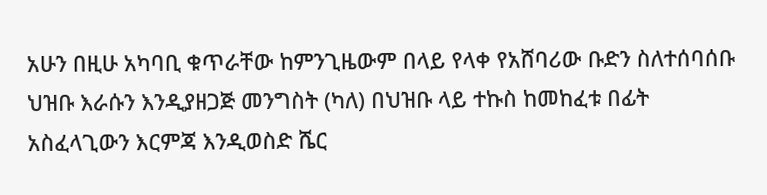አሁን በዚሁ አካባቢ ቁጥራቸው ከምንጊዜውም በላይ የላቀ የአሸባሪው ቡድን ስለተሰባሰቡ ህዝቡ እራሱን እንዲያዘጋጅ መንግስት (ካለ) በህዝቡ ላይ ተኩስ ከመከፈቱ በፊት አስፈላጊውን እርምጃ እንዲወስድ ሼር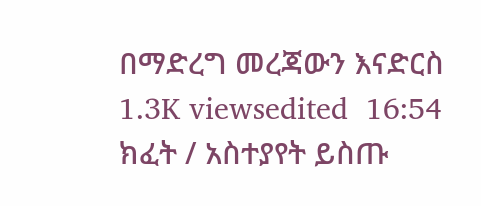በማድረግ መረጃውን እናድርስ
1.3K viewsedited  16:54
ክፈት / አስተያየት ይስጡ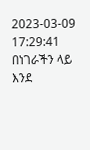2023-03-09 17:29:41 በነገራችን ላይ እንደ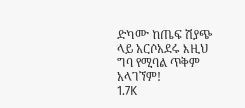ድካሙ ከጤፍ ሽያጭ ላይ አርሶአደሩ እዚህ ግባ የሚባል ጥቅም አላገኘም!
1.7K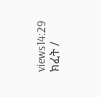views14:29
ክፈት /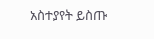አስተያየት ይስጡ